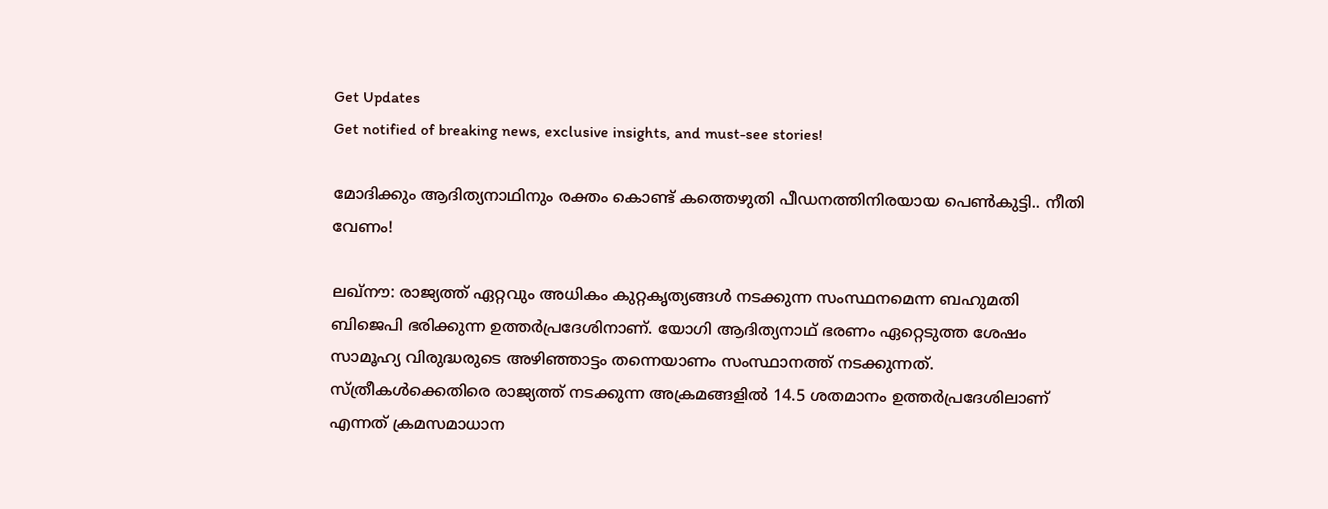Get Updates
Get notified of breaking news, exclusive insights, and must-see stories!

മോദിക്കും ആദിത്യനാഥിനും രക്തം കൊണ്ട് കത്തെഴുതി പീഡനത്തിനിരയായ പെൺകുട്ടി.. നീതി വേണം!

ലഖ്‌നൗ: രാജ്യത്ത് ഏറ്റവും അധികം കുറ്റകൃത്യങ്ങള്‍ നടക്കുന്ന സംസ്ഥനമെന്ന ബഹുമതി ബിജെപി ഭരിക്കുന്ന ഉത്തര്‍പ്രദേശിനാണ്. യോഗി ആദിത്യനാഥ് ഭരണം ഏറ്റെടുത്ത ശേഷം സാമൂഹ്യ വിരുദ്ധരുടെ അഴിഞ്ഞാട്ടം തന്നെയാണം സംസ്ഥാനത്ത് നടക്കുന്നത്. സ്ത്രീകള്‍ക്കെതിരെ രാജ്യത്ത് നടക്കുന്ന അക്രമങ്ങളില്‍ 14.5 ശതമാനം ഉത്തര്‍പ്രദേശിലാണ് എന്നത് ക്രമസമാധാന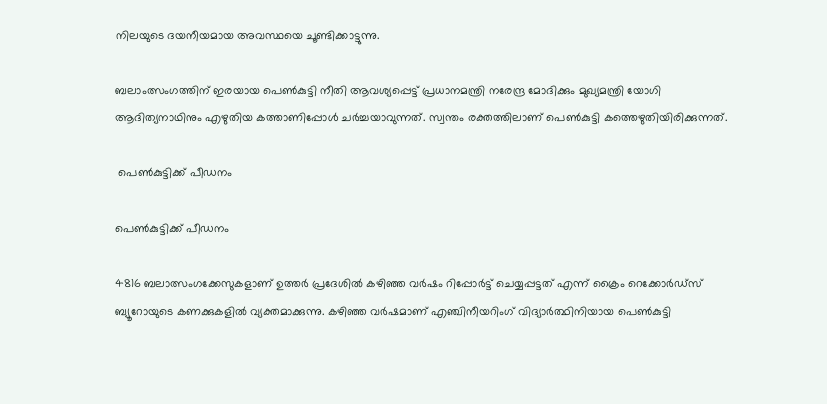നിലയുടെ ദയനീയമായ അവസ്ഥയെ ചൂണ്ടിക്കാട്ടുന്നു.

ബലാംത്സംഗത്തിന് ഇരയായ പെണ്‍കുട്ടി നീതി ആവശ്യപ്പെട്ട് പ്രധാനമന്ത്രി നരേന്ദ്ര മോദിക്കും മുഖ്യമന്ത്രി യോഗി ആദിത്യനാഥിനും എഴുതിയ കത്താണിപ്പോള്‍ ചര്‍ച്ചയാവുന്നത്. സ്വന്തം രക്തത്തിലാണ് പെണ്‍കുട്ടി കത്തെഴുതിയിരിക്കുന്നത്.

 പെൺകുട്ടിക്ക് പീഡനം

പെൺകുട്ടിക്ക് പീഡനം

4816 ബലാത്സംഗക്കേസുകളാണ് ഉത്തര്‍ പ്രദേശില്‍ കഴിഞ്ഞ വര്‍ഷം റിപ്പോര്‍ട്ട് ചെയ്യപ്പട്ടത് എന്ന് ക്രൈം റെക്കോര്‍ഡ്‌സ് ബ്യൂറോയുടെ കണക്കുകളില്‍ വ്യക്തമാക്കുന്നു. കഴിഞ്ഞ വര്‍ഷമാണ് എഞ്ചിനീയറിംഗ് വിദ്യാര്‍ത്ഥിനിയായ പെണ്‍കുട്ടി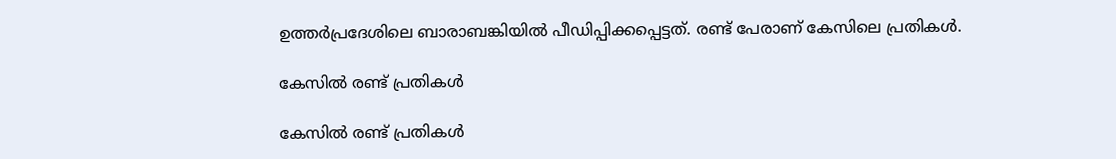ഉത്തര്‍പ്രദേശിലെ ബാരാബങ്കിയില്‍ പീഡിപ്പിക്കപ്പെട്ടത്. രണ്ട് പേരാണ് കേസിലെ പ്രതികള്‍.

കേസിൽ രണ്ട് പ്രതികൾ

കേസിൽ രണ്ട് പ്രതികൾ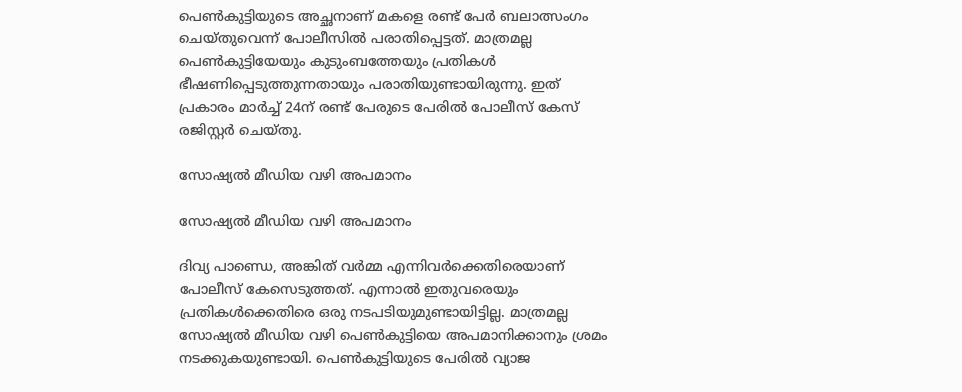പെണ്‍കുട്ടിയുടെ അച്ഛനാണ് മകളെ രണ്ട് പേര്‍ ബലാത്സംഗം ചെയ്തുവെന്ന് പോലീസില്‍ പരാതിപ്പെട്ടത്. മാത്രമല്ല പെണ്‍കുട്ടിയേയും കുടുംബത്തേയും പ്രതികള്‍ ഭീഷണിപ്പെടുത്തുന്നതായും പരാതിയുണ്ടായിരുന്നു. ഇത് പ്രകാരം മാര്‍ച്ച് 24ന് രണ്ട് പേരുടെ പേരില്‍ പോലീസ് കേസ് രജിസ്റ്റര്‍ ചെയ്തു.

സോഷ്യൽ മീഡിയ വഴി അപമാനം

സോഷ്യൽ മീഡിയ വഴി അപമാനം

ദിവ്യ പാണ്ഡെ, അങ്കിത് വര്‍മ്മ എന്നിവര്‍ക്കെതിരെയാണ് പോലീസ് കേസെടുത്തത്. എന്നാല്‍ ഇതുവരെയും പ്രതികള്‍ക്കെതിരെ ഒരു നടപടിയുമുണ്ടായിട്ടില്ല. മാത്രമല്ല സോഷ്യല്‍ മീഡിയ വഴി പെണ്‍കുട്ടിയെ അപമാനിക്കാനും ശ്രമം നടക്കുകയുണ്ടായി. പെണ്‍കുട്ടിയുടെ പേരില്‍ വ്യാജ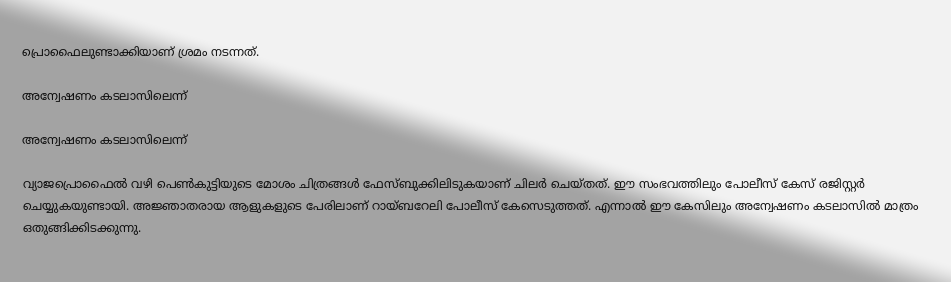പ്രൊഫൈലുണ്ടാക്കിയാണ് ശ്രമം നടന്നത്.

അന്വേഷണം കടലാസിലെന്ന്

അന്വേഷണം കടലാസിലെന്ന്

വ്യാജപ്രൊഫൈല്‍ വഴി പെണ്‍കുട്ടിയുടെ മോശം ചിത്രങ്ങള്‍ ഫേസ്ബുക്കിലിടുകയാണ് ചിലര്‍ ചെയ്തത്. ഈ സംഭവത്തിലും പോലീസ് കേസ് രജിസ്റ്റര്‍ ചെയ്യുകയുണ്ടായി. അജ്ഞാതരായ ആളുകളുടെ പേരിലാണ് റായ്ബറേലി പോലീസ് കേസെടുത്തത്. എന്നാല്‍ ഈ കേസിലും അന്വേഷണം കടലാസില്‍ മാത്രം ഒതുങ്ങിക്കിടക്കുന്നു.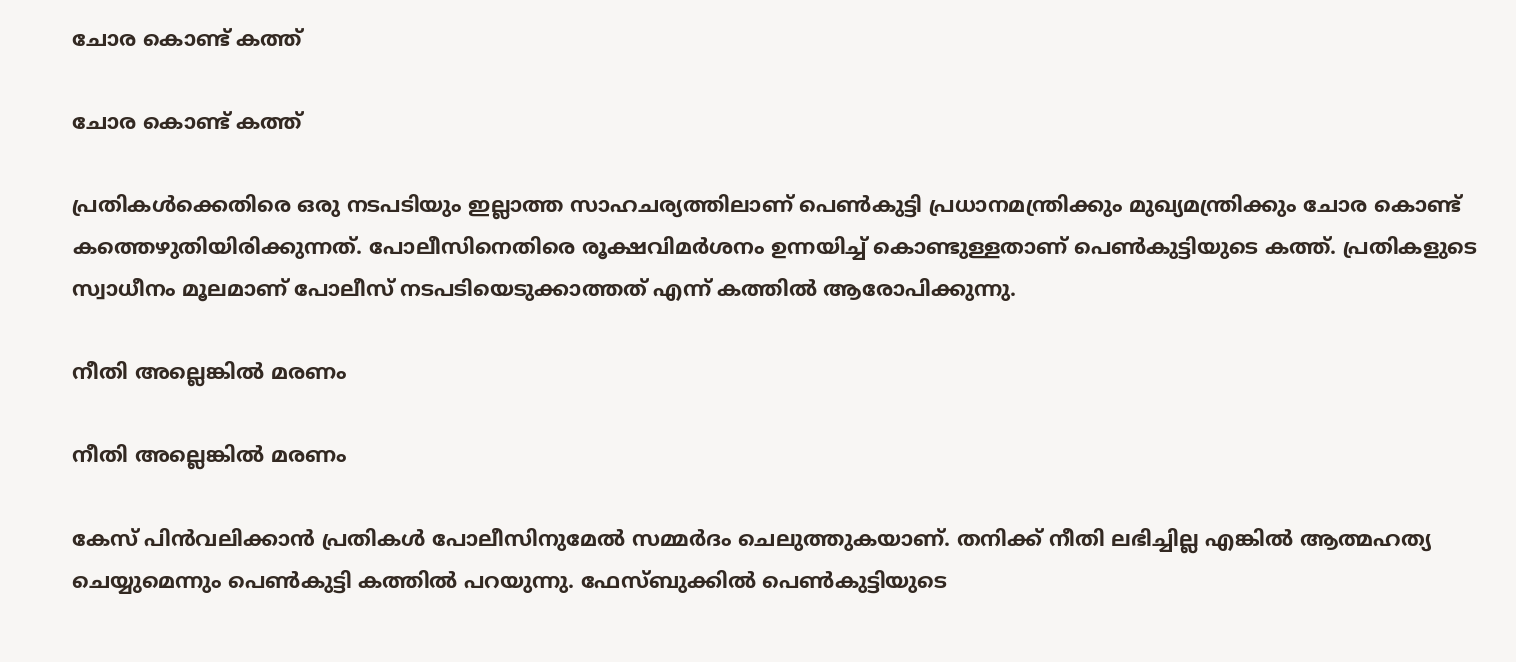ചോര കൊണ്ട് കത്ത്

ചോര കൊണ്ട് കത്ത്

പ്രതികള്‍ക്കെതിരെ ഒരു നടപടിയും ഇല്ലാത്ത സാഹചര്യത്തിലാണ് പെണ്‍കുട്ടി പ്രധാനമന്ത്രിക്കും മുഖ്യമന്ത്രിക്കും ചോര കൊണ്ട് കത്തെഴുതിയിരിക്കുന്നത്. പോലീസിനെതിരെ രൂക്ഷവിമര്‍ശനം ഉന്നയിച്ച് കൊണ്ടുള്ളതാണ് പെണ്‍കുട്ടിയുടെ കത്ത്. പ്രതികളുടെ സ്വാധീനം മൂലമാണ് പോലീസ് നടപടിയെടുക്കാത്തത് എന്ന് കത്തില്‍ ആരോപിക്കുന്നു.

നീതി അല്ലെങ്കിൽ മരണം

നീതി അല്ലെങ്കിൽ മരണം

കേസ് പിന്‍വലിക്കാന്‍ പ്രതികള്‍ പോലീസിനുമേല്‍ സമ്മര്‍ദം ചെലുത്തുകയാണ്. തനിക്ക് നീതി ലഭിച്ചില്ല എങ്കില്‍ ആത്മഹത്യ ചെയ്യുമെന്നും പെണ്‍കുട്ടി കത്തില്‍ പറയുന്നു. ഫേസ്ബുക്കില്‍ പെണ്‍കുട്ടിയുടെ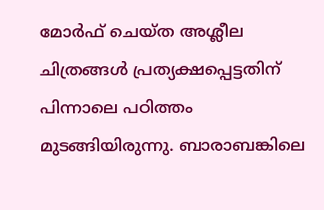മോര്‍ഫ് ചെയ്ത അശ്ലീല ചിത്രങ്ങള്‍ പ്രത്യക്ഷപ്പെട്ടതിന് പിന്നാലെ പഠിത്തം മുടങ്ങിയിരുന്നു. ബാരാബങ്കിലെ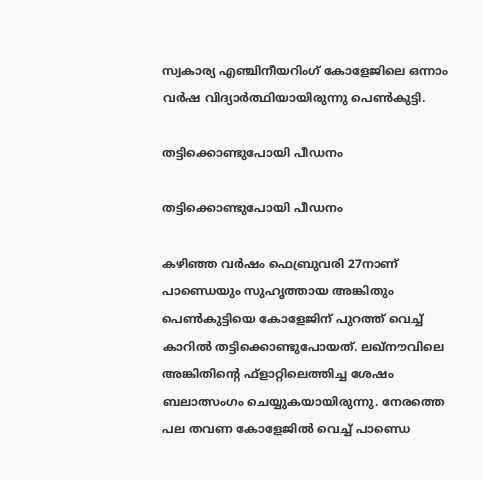സ്വകാര്യ എഞ്ചിനീയറിംഗ് കോളേജിലെ ഒന്നാം വര്‍ഷ വിദ്യാര്‍ത്ഥിയായിരുന്നു പെണ്‍കുട്ടി.

തട്ടിക്കൊണ്ടുപോയി പീഡനം

തട്ടിക്കൊണ്ടുപോയി പീഡനം

കഴിഞ്ഞ വര്‍ഷം ഫെബ്രുവരി 27നാണ് പാണ്ഡെയും സുഹൃത്തായ അങ്കിതും പെണ്‍കുട്ടിയെ കോളേജിന് പുറത്ത് വെച്ച് കാറില്‍ തട്ടിക്കൊണ്ടുപോയത്. ലഖ്‌നൗവിലെ അങ്കിതിന്റെ ഫ്‌ളാറ്റിലെത്തിച്ച ശേഷം ബലാത്സംഗം ചെയ്യുകയായിരുന്നു. നേരത്തെ പല തവണ കോളേജില്‍ വെച്ച് പാണ്ഡെ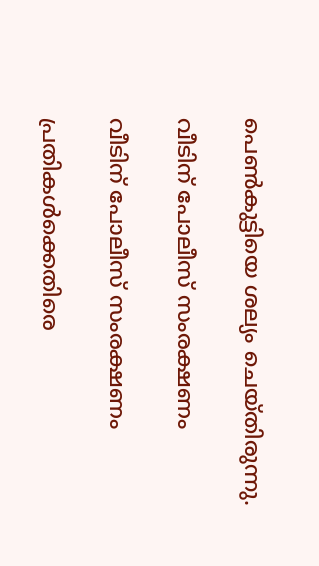പെണ്‍കുട്ടിയെ ശല്യം ചെയ്തിരുന്നു.

വീടിന് പോലീസ് സംരക്ഷണം

വീടിന് പോലീസ് സംരക്ഷണം

പ്രതികള്‍ക്കെതിരെ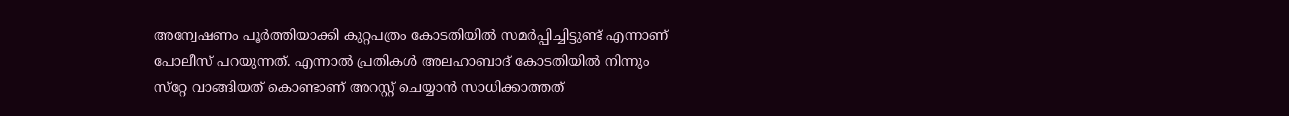അന്വേഷണം പൂര്‍ത്തിയാക്കി കുറ്റപത്രം കോടതിയില്‍ സമര്‍പ്പിച്ചിട്ടുണ്ട് എന്നാണ് പോലീസ് പറയുന്നത്. എന്നാല്‍ പ്രതികള്‍ അലഹാബാദ് കോടതിയില്‍ നിന്നും സ്‌റ്റേ വാങ്ങിയത് കൊണ്ടാണ് അറസ്റ്റ് ചെയ്യാന്‍ സാധിക്കാത്തത്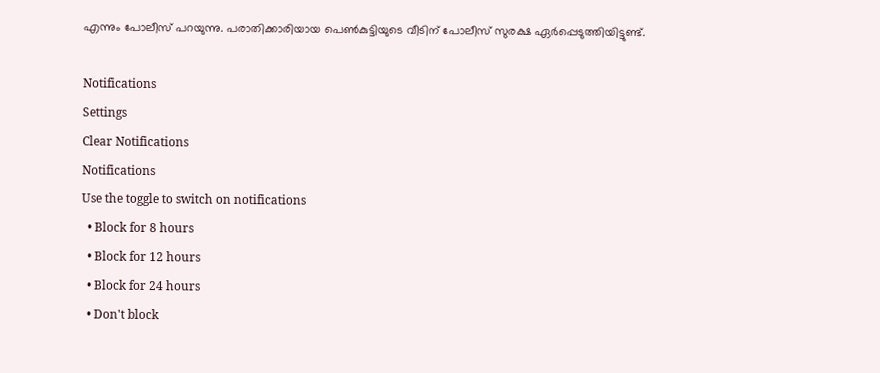എന്നും പോലീസ് പറയുന്നു. പരാതിക്കാരിയായ പെണ്‍കുട്ടിയുടെ വീടിന് പോലീസ് സുരക്ഷ ഏര്‍പ്പെടുത്തിയിട്ടുണ്ട്.

Notifications
Settings
Clear Notifications
Notifications
Use the toggle to switch on notifications
  • Block for 8 hours
  • Block for 12 hours
  • Block for 24 hours
  • Don't block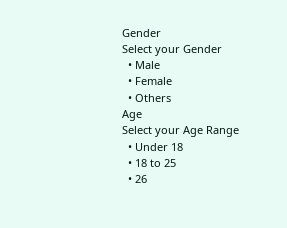Gender
Select your Gender
  • Male
  • Female
  • Others
Age
Select your Age Range
  • Under 18
  • 18 to 25
  • 26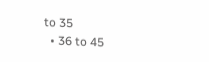to 35
  • 36 to 45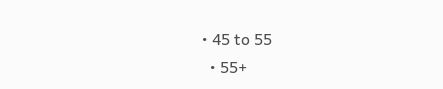• 45 to 55
  • 55+